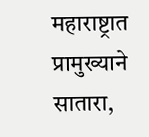महाराष्ट्रात प्रामुख्याने सातारा,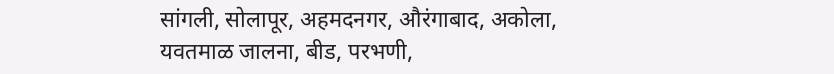सांगली, सोलापूर, अहमदनगर, औरंगाबाद, अकोला, यवतमाळ जालना, बीड, परभणी,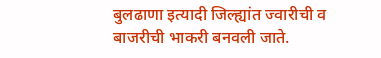बुलढाणा इत्यादी जिल्ह्यांत ज्वारीची व बाजरीची भाकरी बनवली जाते.